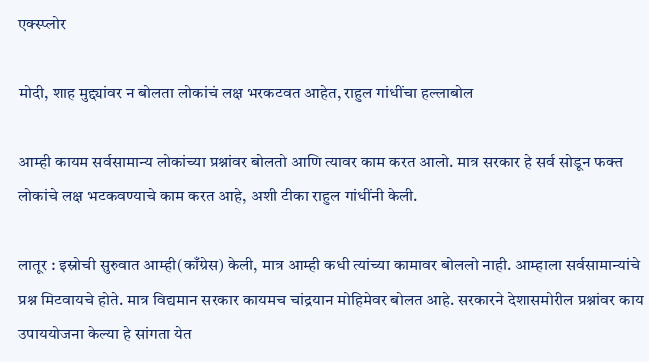एक्स्प्लोर

मोदी, शाह मुद्द्यांवर न बोलता लोकांचं लक्ष भरकटवत आहेत, राहुल गांधींचा हल्लाबोल

आम्ही कायम सर्वसामान्य लोकांच्या प्रश्नांवर बोलतो आणि त्यावर काम करत आलो. मात्र सरकार हे सर्व सोडून फक्त लोकांचे लक्ष भटकवण्याचे काम करत आहे, अशी टीका राहुल गांधींनी केली.

लातूर : इस्रोची सुरुवात आम्ही(काँग्रेस) केली, मात्र आम्ही कधी त्यांच्या कामावर बोललो नाही. आम्हाला सर्वसामान्यांचे प्रश्न मिटवायचे होते. मात्र विद्यमान सरकार कायमच चांद्रयान मोहिमेवर बोलत आहे. सरकारने देशासमोरील प्रश्नांवर काय उपाययोजना केल्या हे सांगता येत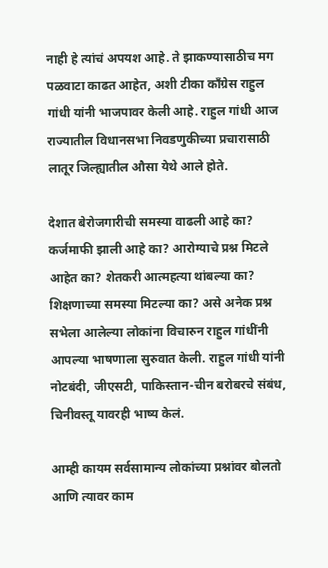नाही हे त्यांचं अपयश आहे. ते झाकण्यासाठीच मग पळवाटा काढत आहेत, अशी टीका काँग्रेस राहुल गांधी यांनी भाजपावर केली आहे. राहुल गांधी आज राज्यातील विधानसभा निवडणुकीच्या प्रचारासाठी लातूर जिल्ह्यातील औसा येथे आले होते.

देशात बेरोजगारीची समस्या वाढली आहे का? कर्जमाफी झाली आहे का? आरोग्याचे प्रश्न मिटले आहेत का? शेतकरी आत्महत्या थांबल्या का? शिक्षणाच्या समस्या मिटल्या का? असे अनेक प्रश्न सभेला आलेल्या लोकांना विचारुन राहुल गांधींनी आपल्या भाषणाला सुरुवात केली. राहुल गांधी यांनी नोटबंदी, जीएसटी, पाकिस्तान-चीन बरोबरचे संबंध, चिनीवस्तू यावरही भाष्य केलं.

आम्ही कायम सर्वसामान्य लोकांच्या प्रश्नांवर बोलतो आणि त्यावर काम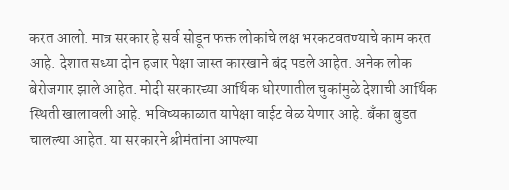करत आलो. मात्र सरकार हे सर्व सोडून फक्त लोकांचे लक्ष भरकटवतण्याचे काम करत आहे. देशात सध्या दोन हजार पेक्षा जास्त कारखाने बंद पडले आहेत. अनेक लोक बेरोजगार झाले आहेत. मोदी सरकारच्या आर्थिक धोरणातील चुकांमुळे देशाची आर्थिक स्थिती खालावली आहे. भविष्यकाळात यापेक्षा वाईट वेळ येणार आहे. बँका बुडत चालल्या आहेत. या सरकारने श्रीमंतांना आपल्या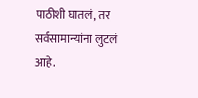पाठीशी घातलं, तर सर्वसामान्यांना लुटलं आहे.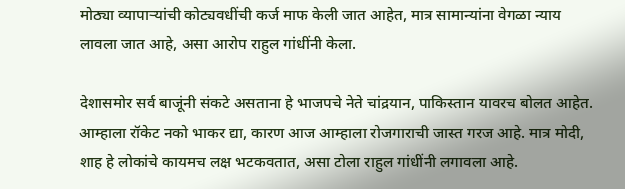मोठ्या व्यापाऱ्यांची कोट्यवधींची कर्ज माफ केली जात आहेत, मात्र सामान्यांना वेगळा न्याय लावला जात आहे, असा आरोप राहुल गांधींनी केला.

देशासमोर सर्व बाजूंनी संकटे असताना हे भाजपचे नेते चांद्रयान, पाकिस्तान यावरच बोलत आहेत. आम्हाला रॉकेट नको भाकर द्या, कारण आज आम्हाला रोजगाराची जास्त गरज आहे. मात्र मोदी, शाह हे लोकांचे कायमच लक्ष भटकवतात, असा टोला राहुल गांधींनी लगावला आहे.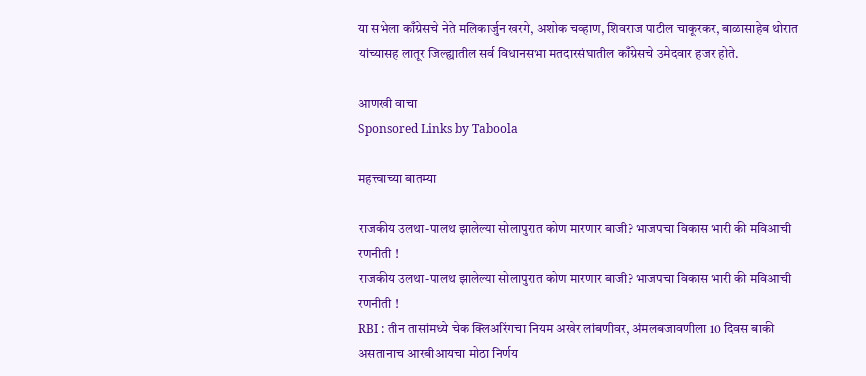या सभेला काँग्रेसचे नेते मलिकार्जुन खरगे, अशोक चव्हाण, शिवराज पाटील चाकूरकर, बाळासाहेब थोरात यांच्यासह लातूर जिल्ह्यातील सर्व विधानसभा मतदारसंघातील काँग्रेसचे उमेदवार हजर होते.

आणखी वाचा
Sponsored Links by Taboola

महत्त्वाच्या बातम्या

राजकीय उलथा-पालथ झालेल्या सोलापुरात कोण मारणार बाजी? भाजपचा विकास भारी की मविआची रणनीती !
राजकीय उलथा-पालथ झालेल्या सोलापुरात कोण मारणार बाजी? भाजपचा विकास भारी की मविआची रणनीती !
RBI : तीन तासांमध्ये चेक क्लिअरिंगचा नियम अखेर लांबणीवर, अंमलबजावणीला 10 दिवस बाकी असतानाच आरबीआयचा मोठा निर्णय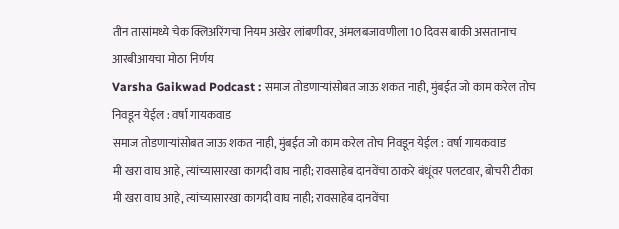तीन तासांमध्ये चेक क्लिअरिंगचा नियम अखेर लांबणीवर, अंमलबजावणीला 10 दिवस बाकी असतानाच आरबीआयचा मोठा निर्णय
Varsha Gaikwad Podcast : समाज तोडणाऱ्यांसोबत जाऊ शकत नाही, मुंबईत जो काम करेल तोच निवडून येईल : वर्षा गायकवाड
समाज तोडणाऱ्यांसोबत जाऊ शकत नाही, मुंबईत जो काम करेल तोच निवडून येईल : वर्षा गायकवाड
मी खरा वाघ आहे, त्यांच्यासारखा कागदी वाघ नाही; रावसाहेब दानवेंचा ठाकरे बंधूंवर पलटवार, बोचरी टीका
मी खरा वाघ आहे, त्यांच्यासारखा कागदी वाघ नाही; रावसाहेब दानवेंचा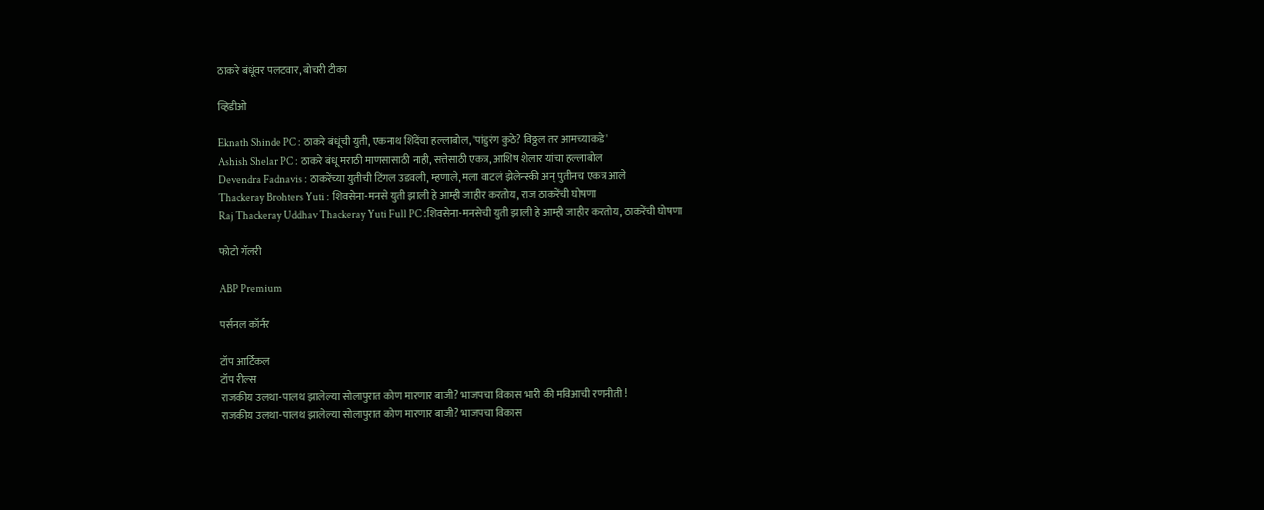ठाकरे बंधूंवर पलटवार, बोचरी टीका

व्हिडीओ

Eknath Shinde PC : ठाकरे बंधूंची युती, एकनाथ शिंदेंचा हल्लाबोल, 'पांडुरंग कुठे? विठ्ठल तर आमच्याकडे'
Ashish Shelar PC : ठाकरे बंधू मराठी माणसासाठी नाही, सत्तेसाठी एकत्र, आशिष शेलार यांचा हल्लाबोल
Devendra Fadnavis : ठाकरेंच्या युतीची टिंगल उडवली, म्हणाले, मला वाटलं झेलेन्स्की अन् पुतीनच एकत्र आले
Thackeray Brohters Yuti : शिवसेना-मनसे युती झाली हे आम्ही जाहीर करतोय, राज ठाकरेंची घोषणा
Raj Thackeray Uddhav Thackeray Yuti Full PC :शिवसेना-मनसेची युती झाली हे आम्ही जाहीर करतोय, ठाकरेंची घोषणा

फोटो गॅलरी

ABP Premium

पर्सनल कॉर्नर

टॉप आर्टिकल
टॉप रील्स
राजकीय उलथा-पालथ झालेल्या सोलापुरात कोण मारणार बाजी? भाजपचा विकास भारी की मविआची रणनीती !
राजकीय उलथा-पालथ झालेल्या सोलापुरात कोण मारणार बाजी? भाजपचा विकास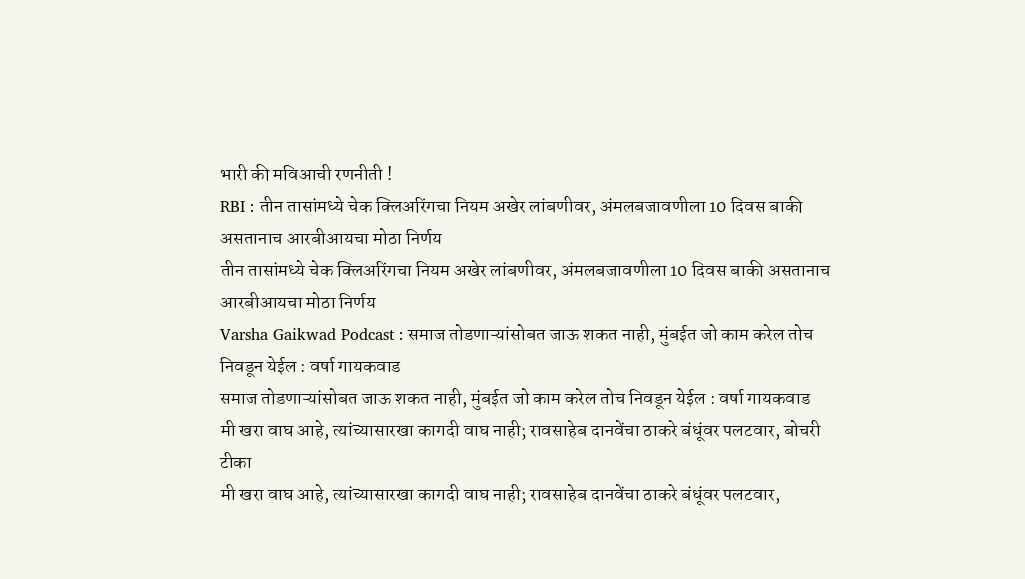भारी की मविआची रणनीती !
RBI : तीन तासांमध्ये चेक क्लिअरिंगचा नियम अखेर लांबणीवर, अंमलबजावणीला 10 दिवस बाकी असतानाच आरबीआयचा मोठा निर्णय
तीन तासांमध्ये चेक क्लिअरिंगचा नियम अखेर लांबणीवर, अंमलबजावणीला 10 दिवस बाकी असतानाच आरबीआयचा मोठा निर्णय
Varsha Gaikwad Podcast : समाज तोडणाऱ्यांसोबत जाऊ शकत नाही, मुंबईत जो काम करेल तोच निवडून येईल : वर्षा गायकवाड
समाज तोडणाऱ्यांसोबत जाऊ शकत नाही, मुंबईत जो काम करेल तोच निवडून येईल : वर्षा गायकवाड
मी खरा वाघ आहे, त्यांच्यासारखा कागदी वाघ नाही; रावसाहेब दानवेंचा ठाकरे बंधूंवर पलटवार, बोचरी टीका
मी खरा वाघ आहे, त्यांच्यासारखा कागदी वाघ नाही; रावसाहेब दानवेंचा ठाकरे बंधूंवर पलटवार,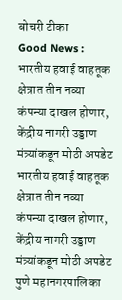बोचरी टीका
Good News : भारतीय हवाई वाहतूक क्षेत्रात तीन नव्या कंपन्या दाखल होणार, केंद्रीय नागरी उड्डाण मंत्र्यांकडून मोठी अपडेट
भारतीय हवाई वाहतूक क्षेत्रात तीन नव्या कंपन्या दाखल होणार, केंद्रीय नागरी उड्डाण मंत्र्यांकडून मोठी अपडेट
पुणे महानगरपालिका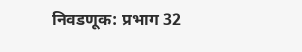निवडणूक: प्रभाग 32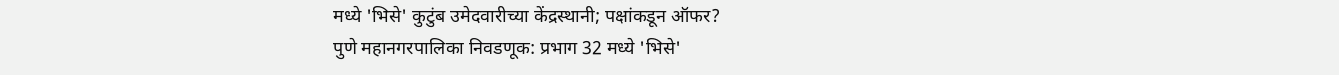मध्ये 'भिसे' कुटुंब उमेदवारीच्या केंद्रस्थानी; पक्षांकडून ऑफर?
पुणे महानगरपालिका निवडणूक: प्रभाग 32 मध्ये 'भिसे'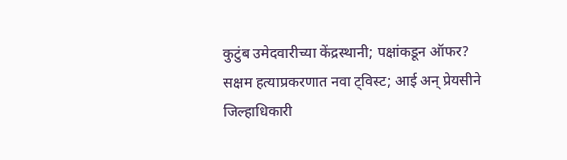कुटुंब उमेदवारीच्या केंद्रस्थानी; पक्षांकडून ऑफर?
सक्षम हत्याप्रकरणात नवा ट्विस्ट; आई अन् प्रेयसीने जिल्हाधिकारी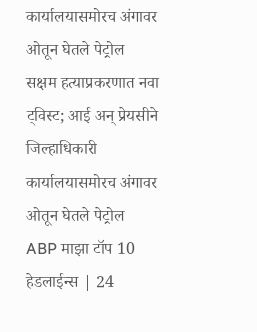कार्यालयासमोरच अंगावर ओतून घेतले पेट्रोल
सक्षम हत्याप्रकरणात नवा ट्विस्ट; आई अन् प्रेयसीने जिल्हाधिकारी कार्यालयासमोरच अंगावर ओतून घेतले पेट्रोल
ABP माझा टॉप 10 हेडलाईन्स | 24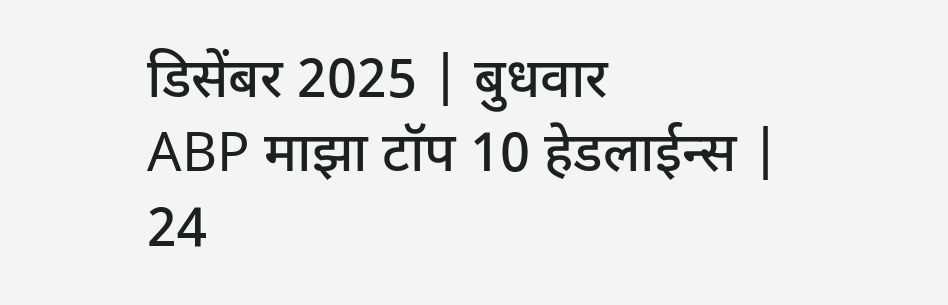डिसेंबर 2025 | बुधवार
ABP माझा टॉप 10 हेडलाईन्स | 24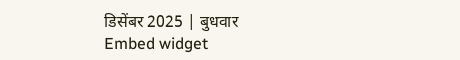डिसेंबर 2025 | बुधवार
Embed widget